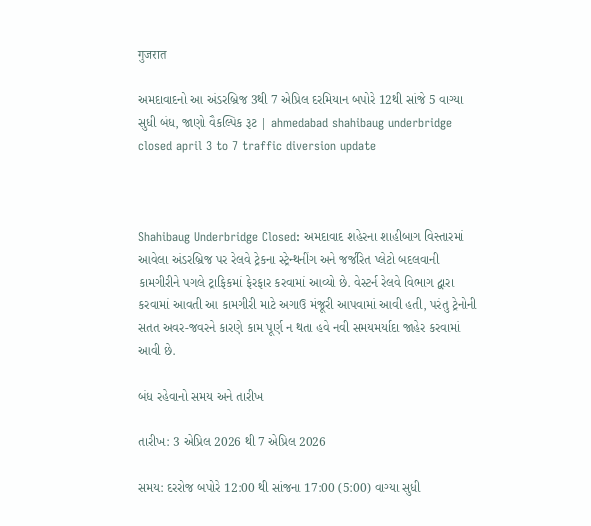गुजरात

અમદાવાદનો આ અંડરબ્રિજ 3થી 7 એપ્રિલ દરમિયાન બપોરે 12થી સાંજે 5 વાગ્યા સુધી બંધ, જાણો વૈકલ્પિક રૂટ | ahmedabad shahibaug underbridge closed april 3 to 7 traffic diversion update



Shahibaug Underbridge Closed: અમદાવાદ શહેરના શાહીબાગ વિસ્તારમાં આવેલા અંડરબ્રિજ પર રેલવે ટ્રેકના સ્ટ્રેન્થનીંગ અને જર્જરિત પ્લેટો બદલવાની કામગીરીને પગલે ટ્રાફિકમાં ફેરફાર કરવામાં આવ્યો છે. વેસ્ટર્ન રેલવે વિભાગ દ્વારા કરવામાં આવતી આ કામગીરી માટે અગાઉ મંજૂરી આપવામાં આવી હતી, પરંતુ ટ્રેનોની સતત અવર-જવરને કારણે કામ પૂર્ણ ન થતા હવે નવી સમયમર્યાદા જાહેર કરવામાં આવી છે.

બંધ રહેવાનો સમય અને તારીખ

તારીખ: 3 એપ્રિલ 2026 થી 7 એપ્રિલ 2026

સમય: દરરોજ બપોરે 12:00 થી સાંજના 17:00 (5:00) વાગ્યા સુધી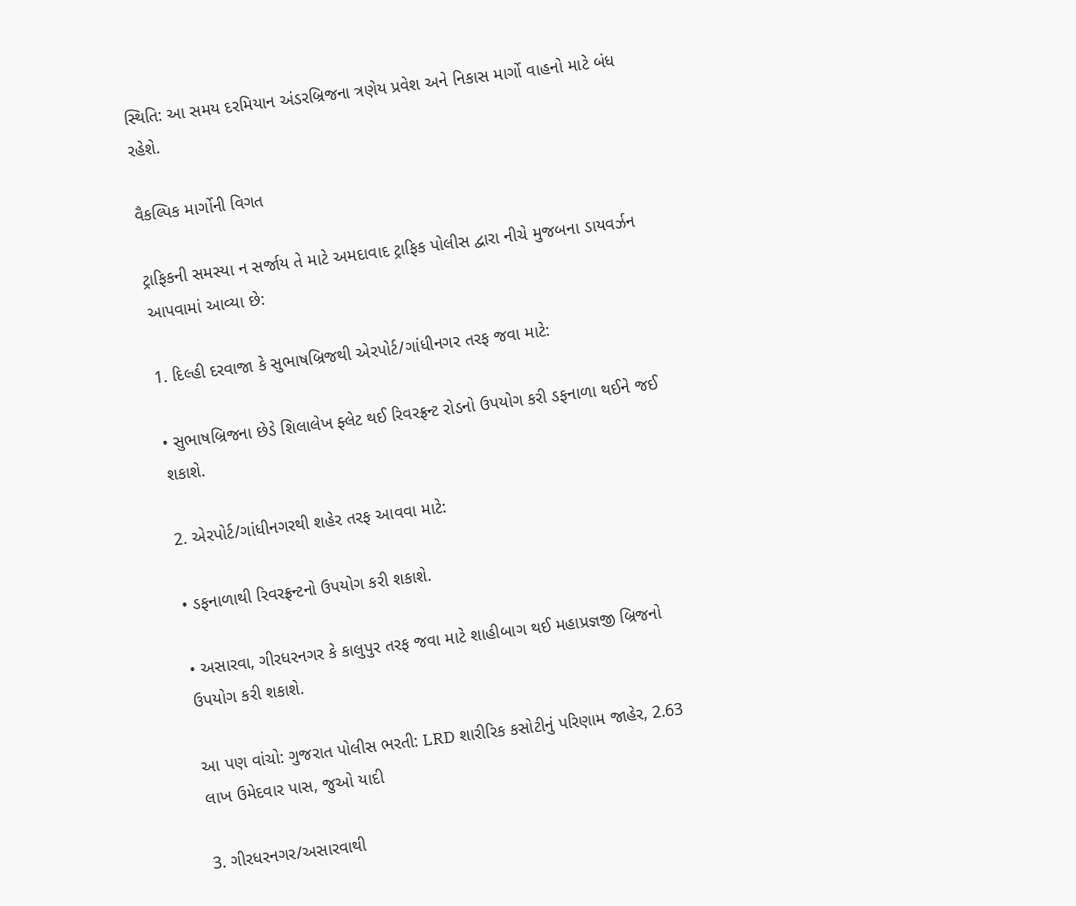સ્થિતિ: આ સમય દરમિયાન અંડરબ્રિજના ત્રણેય પ્રવેશ અને નિકાસ માર્ગો વાહનો માટે બંધ રહેશે.

વૈકલ્પિક માર્ગોની વિગત

ટ્રાફિકની સમસ્યા ન સર્જાય તે માટે અમદાવાદ ટ્રાફિક પોલીસ દ્વારા નીચે મુજબના ડાયવર્ઝન આપવામાં આવ્યા છે:

1. દિલ્હી દરવાજા કે સુભાષબ્રિજથી એરપોર્ટ/ગાંધીનગર તરફ જવા માટે:

• સુભાષબ્રિજના છેડે શિલાલેખ ફ્લેટ થઈ રિવરફ્રન્ટ રોડનો ઉપયોગ કરી ડફનાળા થઈને જઈ શકાશે.

2. એરપોર્ટ/ગાંધીનગરથી શહેર તરફ આવવા માટે:

• ડફનાળાથી રિવરફ્રન્ટનો ઉપયોગ કરી શકાશે.

• અસારવા, ગીરધરનગર કે કાલુપુર તરફ જવા માટે શાહીબાગ થઈ મહાપ્રજ્ઞજી બ્રિજનો ઉપયોગ કરી શકાશે.

આ પણ વાંચો: ગુજરાત પોલીસ ભરતી: LRD શારીરિક કસોટીનું પરિણામ જાહેર, 2.63 લાખ ઉમેદવાર પાસ, જુઓ યાદી

3. ગીરધરનગર/અસારવાથી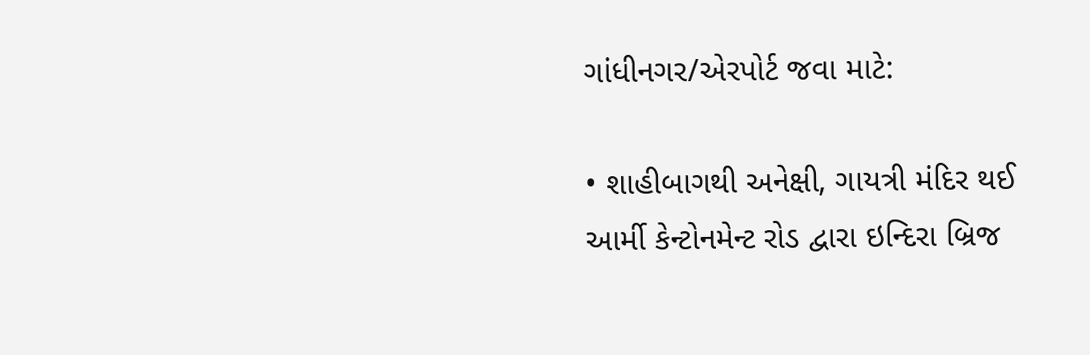ગાંધીનગર/એરપોર્ટ જવા માટે:

• શાહીબાગથી અનેક્ષી, ગાયત્રી મંદિર થઈ આર્મી કેન્ટોનમેન્ટ રોડ દ્વારા ઇન્દિરા બ્રિજ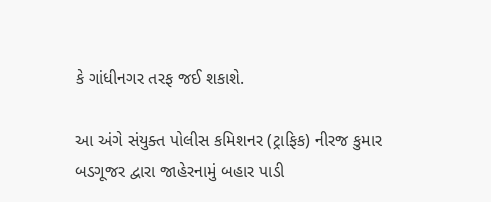કે ગાંધીનગર તરફ જઈ શકાશે.

આ અંગે સંયુક્ત પોલીસ કમિશનર (ટ્રાફિક) નીરજ કુમાર બડગૂજર દ્વારા જાહેરનામું બહાર પાડી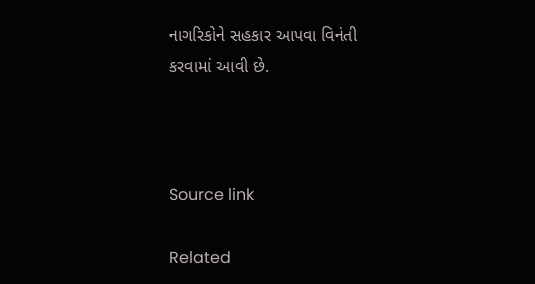નાગરિકોને સહકાર આપવા વિનંતી કરવામાં આવી છે.



Source link

Related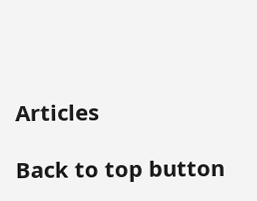Articles

Back to top button